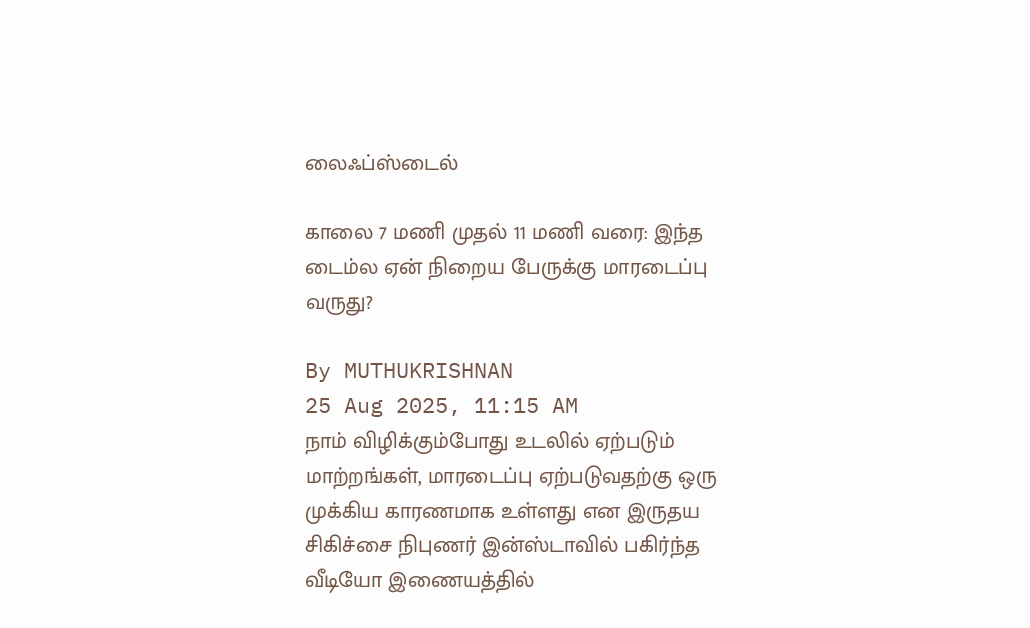லைஃப்ஸ்டைல்

காலை 7 மணி முதல் 11 மணி வரை: இந்த டைம்ல ஏன் நிறைய பேருக்கு மாரடைப்பு வருது?

By MUTHUKRISHNAN
25 Aug 2025, 11:15 AM
நாம் விழிக்கும்போது உடலில் ஏற்படும் மாற்றங்கள், மாரடைப்பு ஏற்படுவதற்கு ஒரு முக்கிய காரணமாக உள்ளது என இருதய சிகிச்சை நிபுணர் இன்ஸ்டாவில் பகிர்ந்த வீடியோ இணையத்தில்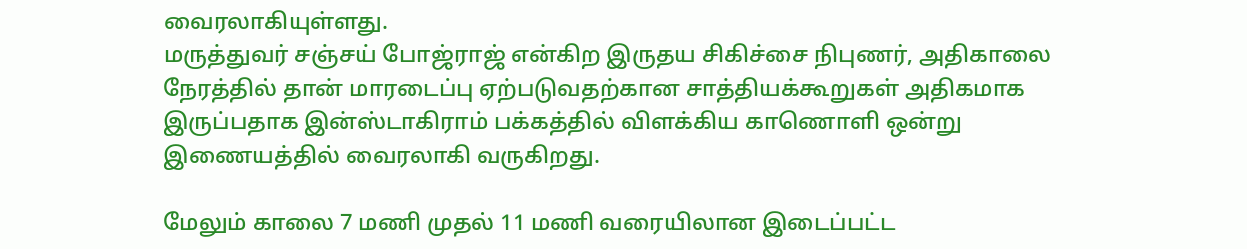வைரலாகியுள்ளது.
மருத்துவர் சஞ்சய் போஜ்ராஜ் என்கிற இருதய சிகிச்சை நிபுணர், அதிகாலை நேரத்தில் தான் மாரடைப்பு ஏற்படுவதற்கான சாத்தியக்கூறுகள் அதிகமாக இருப்பதாக இன்ஸ்டாகிராம் பக்கத்தில் விளக்கிய காணொளி ஒன்று இணையத்தில் வைரலாகி வருகிறது.

மேலும் காலை 7 மணி முதல் 11 மணி வரையிலான இடைப்பட்ட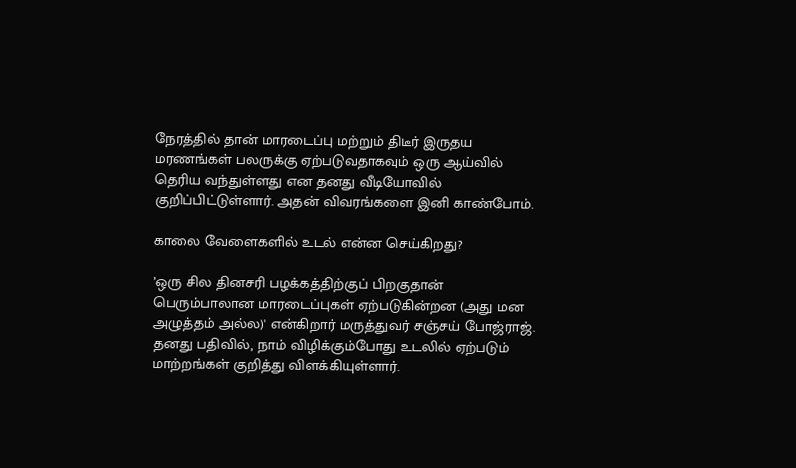நேரத்தில் தான் மாரடைப்பு மற்றும் திடீர் இருதய மரணங்கள் பலருக்கு ஏற்படுவதாகவும் ஒரு ஆய்வில் தெரிய வந்துள்ளது என தனது வீடியோவில் குறிப்பிட்டுள்ளார். அதன் விவரங்களை இனி காண்போம்.

காலை வேளைகளில் உடல் என்ன செய்கிறது?

’ஒரு சில தினசரி பழக்கத்திற்குப் பிறகுதான் பெரும்பாலான மாரடைப்புகள் ஏற்படுகின்றன (அது மன அழுத்தம் அல்ல)' என்கிறார் மருத்துவர் சஞ்சய் போஜ்ராஜ். தனது பதிவில், நாம் விழிக்கும்போது உடலில் ஏற்படும் மாற்றங்கள் குறித்து விளக்கியுள்ளார்.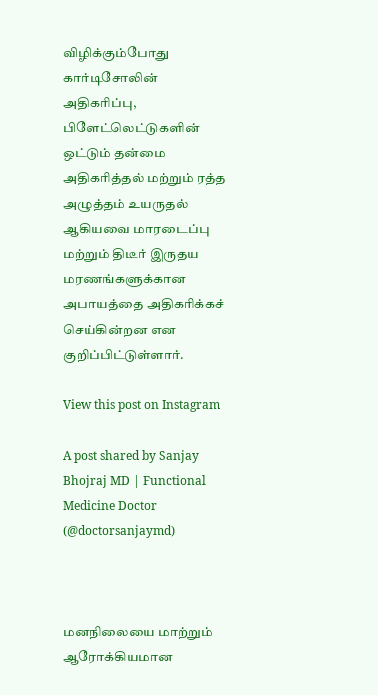விழிக்கும்போது கார்டிசோலின் அதிகரிப்பு, பிளேட்லெட்டுகளின் ஒட்டும் தன்மை அதிகரித்தல் மற்றும் ரத்த அழுத்தம் உயருதல் ஆகியவை மாரடைப்பு மற்றும் திடீர் இருதய மரணங்களுக்கான அபாயத்தை அதிகரிக்கச் செய்கின்றன என குறிப்பிட்டுள்ளார்.

View this post on Instagram

A post shared by Sanjay Bhojraj MD | Functional Medicine Doctor (@doctorsanjaymd)



மனநிலையை மாற்றும் ஆரோக்கியமான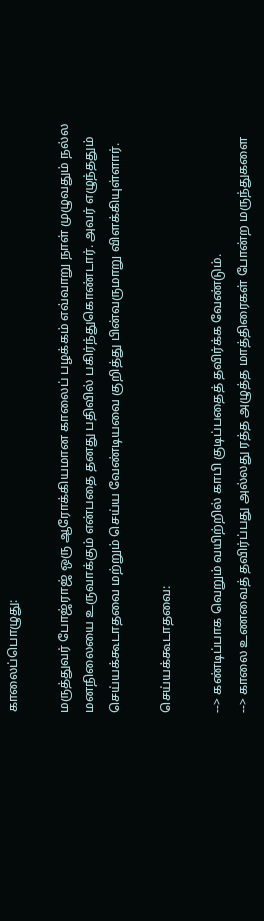காலைப்பொழுது:

மருத்துவர் போஜ்ராஜ் ஒரு ஆரோக்கியமான காலைப் பழக்கம் எவ்வாறு நாள் முழுவதும் நல்ல மனநிலையை உருவாக்கும் என்பதை தனது பதிவில் பகிர்ந்துகொண்டார். அவர் எழுந்ததும் செய்யக்கூடாதவை மற்றும் செய்ய வேண்டியவை குறித்து பின்வருமாறு விளக்கியுள்ளார்.

செய்யக்கூடாதவை:

--> கண்டிப்பாக வெறும் வயிற்றில் காபி குடிப்பதைத் தவிர்க்க வேண்டும்.
--> காலை உணவைத் தவிர்ப்பது அல்லது ரத்த அழுத்த மாத்திரைகள் போன்ற மருந்துகளை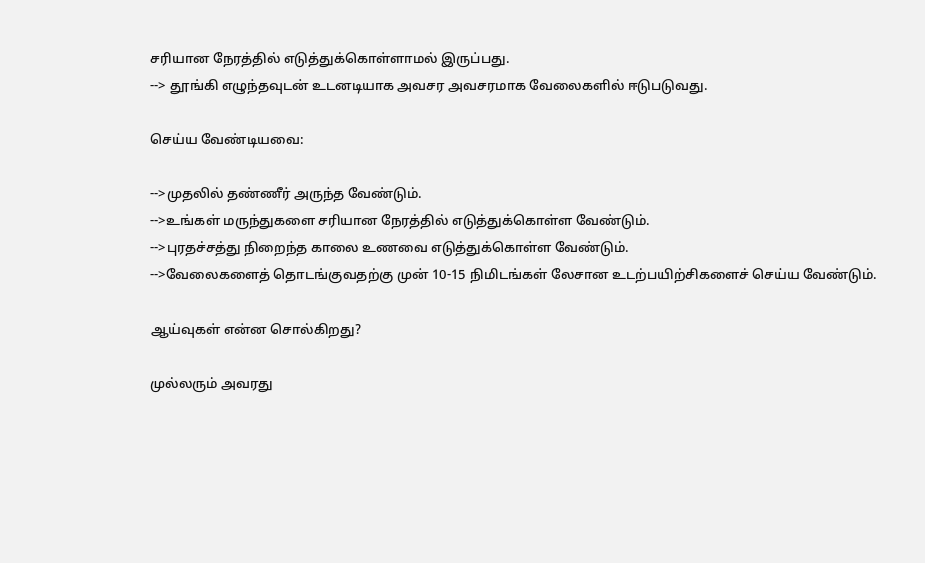சரியான நேரத்தில் எடுத்துக்கொள்ளாமல் இருப்பது.
--> தூங்கி எழுந்தவுடன் உடனடியாக அவசர அவசரமாக வேலைகளில் ஈடுபடுவது.

செய்ய வேண்டியவை:

-->முதலில் தண்ணீர் அருந்த வேண்டும்.
-->உங்கள் மருந்துகளை சரியான நேரத்தில் எடுத்துக்கொள்ள வேண்டும்.
-->புரதச்சத்து நிறைந்த காலை உணவை எடுத்துக்கொள்ள வேண்டும்.
-->வேலைகளைத் தொடங்குவதற்கு முன் 10-15 நிமிடங்கள் லேசான உடற்பயிற்சிகளைச் செய்ய வேண்டும்.

ஆய்வுகள் என்ன சொல்கிறது?

முல்லரும் அவரது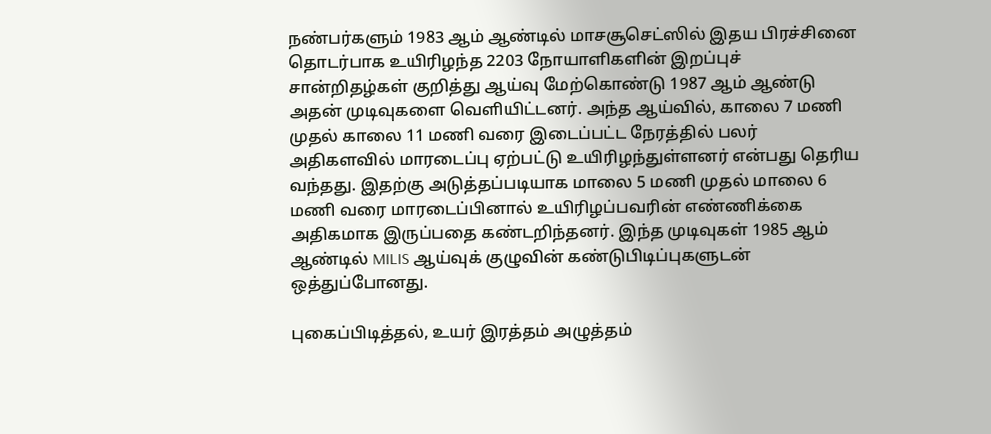நண்பர்களும் 1983 ஆம் ஆண்டில் மாசசூசெட்ஸில் இதய பிரச்சினை தொடர்பாக உயிரிழந்த 2203 நோயாளிகளின் இறப்புச் சான்றிதழ்கள் குறித்து ஆய்வு மேற்கொண்டு 1987 ஆம் ஆண்டு அதன் முடிவுகளை வெளியிட்டனர். அந்த ஆய்வில், காலை 7 மணி முதல் காலை 11 மணி வரை இடைப்பட்ட நேரத்தில் பலர் அதிகளவில் மாரடைப்பு ஏற்பட்டு உயிரிழந்துள்ளனர் என்பது தெரிய வந்தது. இதற்கு அடுத்தப்படியாக மாலை 5 மணி முதல் மாலை 6 மணி வரை மாரடைப்பினால் உயிரிழப்பவரின் எண்ணிக்கை அதிகமாக இருப்பதை கண்டறிந்தனர். இந்த முடிவுகள் 1985 ஆம் ஆண்டில் MILIS ஆய்வுக் குழுவின் கண்டுபிடிப்புகளுடன் ஒத்துப்போனது.

புகைப்பிடித்தல், உயர் இரத்தம் அழுத்தம்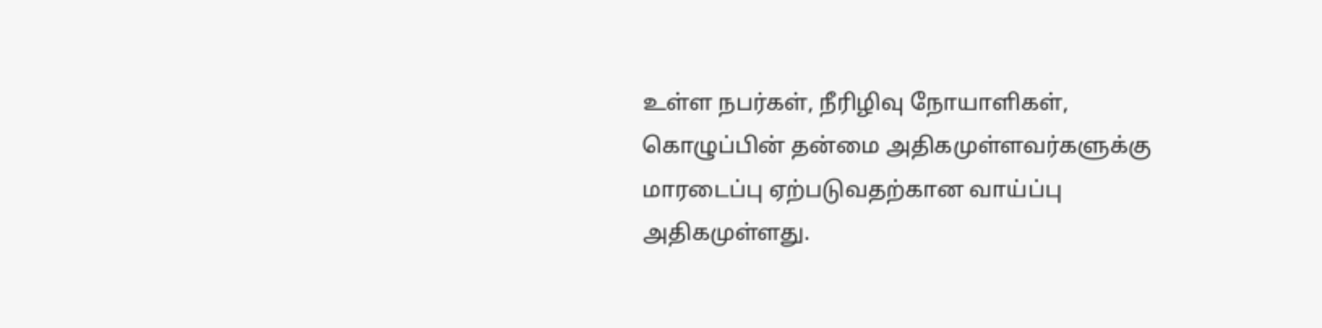உள்ள நபர்கள், நீரிழிவு நோயாளிகள், கொழுப்பின் தன்மை அதிகமுள்ளவர்களுக்கு மாரடைப்பு ஏற்படுவதற்கான வாய்ப்பு அதிகமுள்ளது.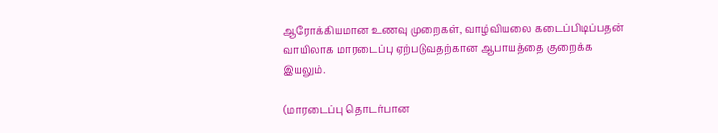ஆரோக்கியமான உணவு முறைகள், வாழ்வியலை கடைப்பிடிப்பதன் வாயிலாக மாரடைப்பு ஏற்படுவதற்கான ஆபாயத்தை குறைக்க இயலும்.

(மாரடைப்பு தொடர்பான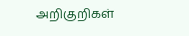அறிகுறிகள்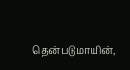தென்படுமாயின்,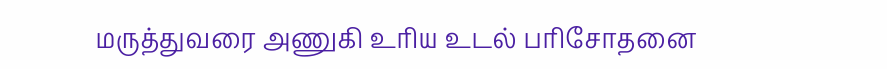மருத்துவரை அணுகி உரிய உடல் பரிசோதனை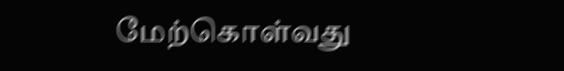மேற்கொள்வது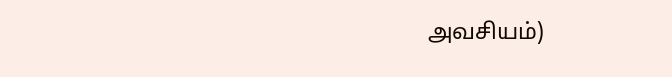அவசியம்)